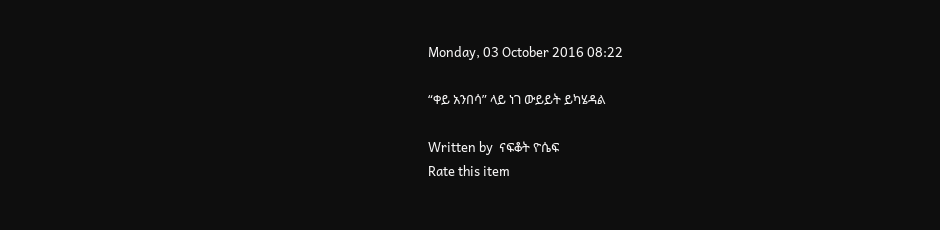Monday, 03 October 2016 08:22

“ቀይ አንበሳ” ላይ ነገ ውይይት ይካሄዳል

Written by  ናፍቆት ዮሴፍ
Rate this item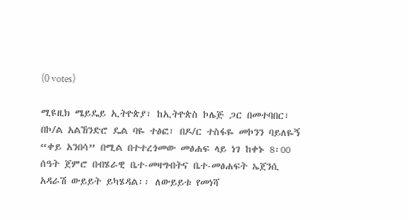(0 votes)

ሚዩዚክ ሜይዴይ ኢትዮጵያ፣ ከኢትዮጵስ ኮሌጅ ጋር በመተባበር፣ በኮ/ል አልኸንድሮ ዴል ባዬ ተፅፎ፣ በዶ/ር ተስፋዬ መኮንን ባይለዬኝ “ቀይ አንበሳ” በሚል በተተረጎመው መፅሐፍ ላይ ነገ ከቀኑ 8፡00 ሰዓት ጀምሮ በብሄራዊ ቤተ-መዛግብትና ቤተ-መፅሐፍት ኤጀንሲ አዳራሽ ውይይት ይካሄዳል፡፡ ለውይይቱ የመነሻ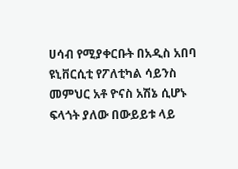ሀሳብ የሚያቀርቡት በአዲስ አበባ ዩኒቨርሲቲ የፖለቲካል ሳይንስ መምህር አቶ ዮናስ አሽኔ ሲሆኑ ፍላጎት ያለው በውይይቱ ላይ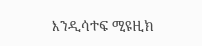እንዲሳተፍ ሚዩዚክ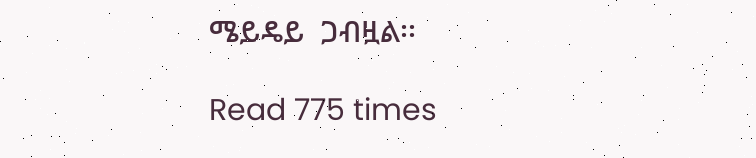ሜይዴይ  ጋብዟል፡፡

Read 775 times